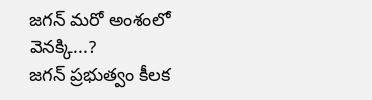జగన్ మరో అంశంలో వెనక్కి...?
జగన్ ప్రభుత్వం కీలక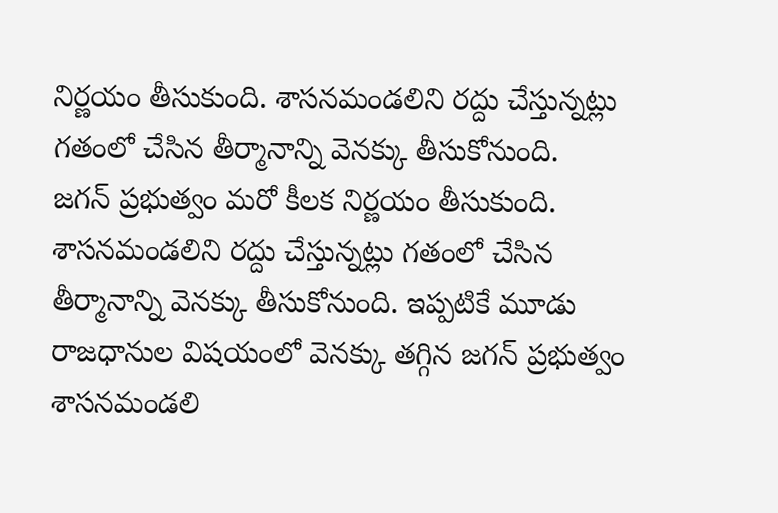నిర్ణయం తీసుకుంది. శాసనమండలిని రద్దు చేస్తున్నట్లు గతంలో చేసిన తీర్మానాన్ని వెనక్కు తీసుకోనుంది.
జగన్ ప్రభుత్వం మరో కీలక నిర్ణయం తీసుకుంది. శాసనమండలిని రద్దు చేస్తున్నట్లు గతంలో చేసిన తీర్మానాన్ని వెనక్కు తీసుకోనుంది. ఇప్పటికే మూడు రాజధానుల విషయంలో వెనక్కు తగ్గిన జగన్ ప్రభుత్వం శాసనమండలి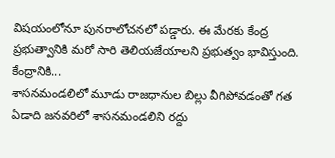విషయంలోనూ పునరాలోచనలో పడ్డారు. ఈ మేరకు కేంద్ర ప్రభుత్వానికి మరో సారి తెలియజేయాలని ప్రభుత్వం భావిస్తుంది.
కేంద్రానికి...
శాసనమండలిలో మూడు రాజధానుల బిల్లు వీగిపోవడంతో గత ఏడాది జనవరిలో శాసనమండలిని రద్దు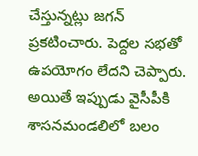చేస్తున్నట్లు జగన్ ప్రకటించారు. పెద్దల సభతో ఉపయోగం లేదని చెప్పారు. అయితే ఇప్పుడు వైసీపీకి శాసనమండలిలో బలం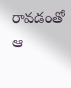రావడంతో ఆ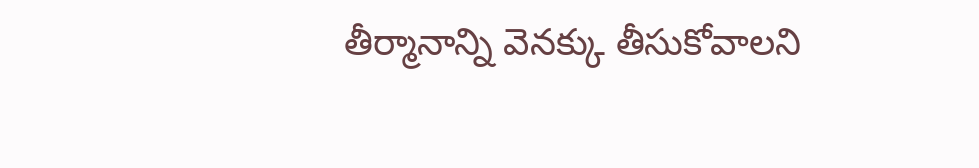తీర్మానాన్ని వెనక్కు తీసుకోవాలని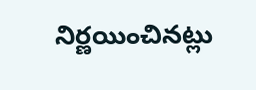నిర్ణయించినట్లు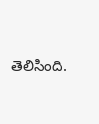తెలిసింది.